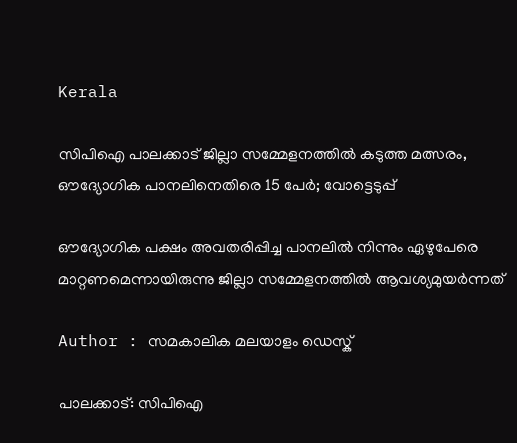Kerala

സിപിഐ പാലക്കാട് ജില്ലാ സമ്മേളനത്തില്‍ കടുത്ത മത്സരം, ഔദ്യോഗിക പാനലിനെതിരെ 15 പേര്‍; വോട്ടെടുപ്പ്

ഔദ്യോഗിക പക്ഷം അവതരിപ്പിച്ച പാനലില്‍ നിന്നും ഏഴുപേരെ മാറ്റണമെന്നായിരുന്നു ജില്ലാ സമ്മേളനത്തില്‍ ആവശ്യമുയര്‍ന്നത്

Author : സമകാലിക മലയാളം ഡെസ്ക്

പാലക്കാട്: സിപിഐ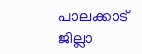പാലക്കാട് ജില്ലാ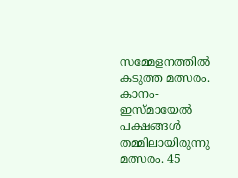സമ്മേളനത്തില്‍ കടുത്ത മത്സരം. കാനം-ഇസ്മായേല്‍ പക്ഷങ്ങള്‍ തമ്മിലായിരുന്നു മത്സരം. 45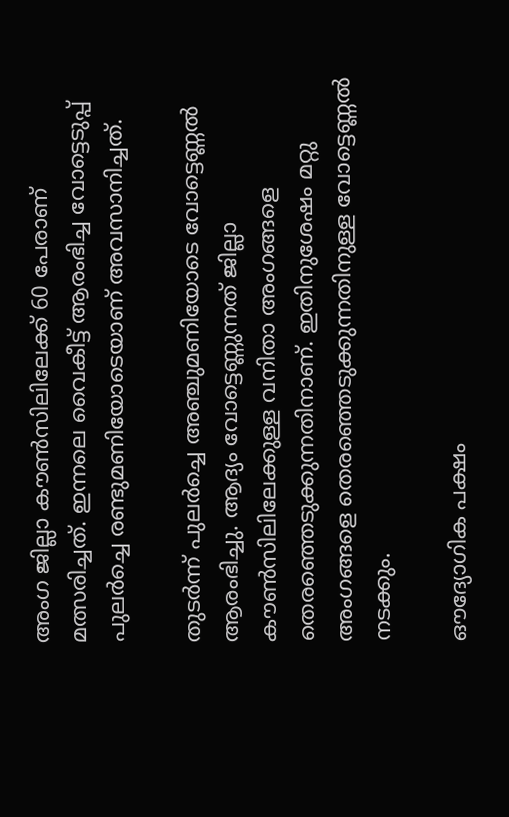അംഗ ജില്ലാ കൗണ്‍സിലിലേക്ക് 60 പേരാണ് മത്സരിച്ചത്. ഇന്നലെ വൈകീട്ട് ആരംഭിച്ച വോട്ടെടുപ്പ് പുലര്‍ച്ചെ രണ്ടുമണിയോടെയാണ് അവസാനിച്ചത്.

തുടര്‍ന്ന് പുലര്‍ച്ചെ അഞ്ചുമണിയോടെ വോട്ടെണ്ണല്‍ ആരംഭിച്ചു. ആദ്യം വോട്ടെണ്ണുന്നത് ജില്ലാ കൗണ്‍സിലിലേക്കുള്ള വനിതാ അംഗങ്ങളെ തെരഞ്ഞെടുക്കുന്നതിനാണ്. ഇതിനുശേഷം മറ്റു അംഗങ്ങളെ തെരഞ്ഞെടുക്കുന്നതിനുള്ള വോട്ടെണ്ണല്‍ നടക്കും.

ഔദ്യോഗിക പക്ഷം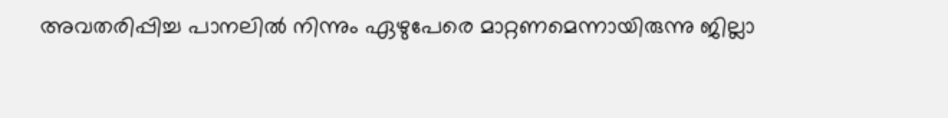അവതരിപ്പിച്ച പാനലില്‍ നിന്നും ഏഴുപേരെ മാറ്റണമെന്നായിരുന്നു ജില്ലാ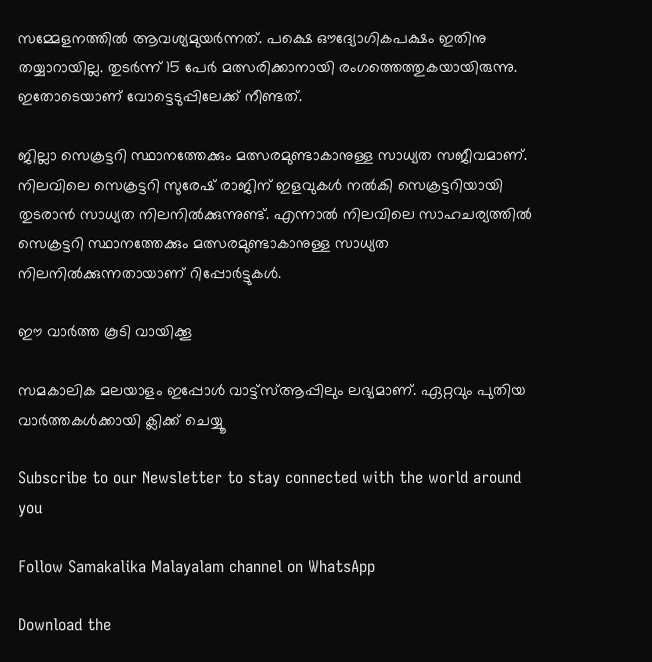സമ്മേളനത്തില്‍ ആവശ്യമുയര്‍ന്നത്. പക്ഷെ ഔദ്യോഗികപക്ഷം ഇതിനു തയ്യാറായില്ല. തുടര്‍ന്ന് 15 പേര്‍ മത്സരിക്കാനായി രംഗത്തെത്തുകയായിരുന്നു. ഇതോടെയാണ് വോട്ടെടുപ്പിലേക്ക് നീണ്ടത്.

ജില്ലാ സെക്രട്ടറി സ്ഥാനത്തേക്കും മത്സരമുണ്ടാകാനുള്ള സാധ്യത സജീവമാണ്. നിലവിലെ സെക്രട്ടറി സുരേഷ് രാജിന് ഇളവുകള്‍ നല്‍കി സെക്രട്ടറിയായി തുടരാന്‍ സാധ്യത നിലനില്‍ക്കുന്നുണ്ട്. എന്നാല്‍ നിലവിലെ സാഹചര്യത്തില്‍ സെക്രട്ടറി സ്ഥാനത്തേക്കും മത്സരമുണ്ടാകാനുള്ള സാധ്യത നിലനില്‍ക്കുന്നതായാണ് റിപ്പോര്‍ട്ടുകള്‍.

ഈ വാര്‍ത്ത കൂടി വായിക്കൂ

സമകാലിക മലയാളം ഇപ്പോള്‍ വാട്ട്‌സ്ആപ്പിലും ലഭ്യമാണ്. ഏറ്റവും പുതിയ വാര്‍ത്തകള്‍ക്കായി ക്ലിക്ക് ചെയ്യൂ

Subscribe to our Newsletter to stay connected with the world around you

Follow Samakalika Malayalam channel on WhatsApp

Download the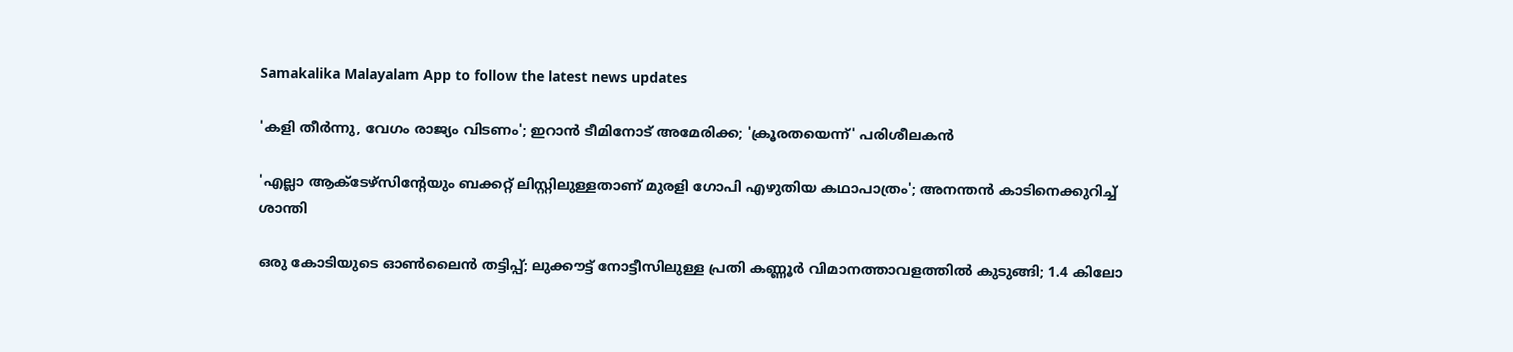Samakalika Malayalam App to follow the latest news updates

'കളി തീർന്നു, വേഗം രാജ്യം വിടണം'; ഇറാൻ ടീമിനോട് അമേരിക്ക; 'ക്രൂരതയെന്ന്' പരിശീലകൻ

'എല്ലാ ആക്ടേഴ്‌സിന്റേയും ബക്കറ്റ് ലിസ്റ്റിലുള്ളതാണ് മുരളി ഗോപി എഴുതിയ കഥാപാത്രം'; അനന്തന്‍ കാടിനെക്കുറിച്ച് ശാന്തി

ഒരു കോടിയുടെ ഓൺലൈൻ തട്ടിപ്പ്; ലുക്കൗട്ട് നോട്ടീസിലുള്ള പ്രതി കണ്ണൂർ വിമാനത്താവളത്തിൽ കുടുങ്ങി; 1.4 കിലോ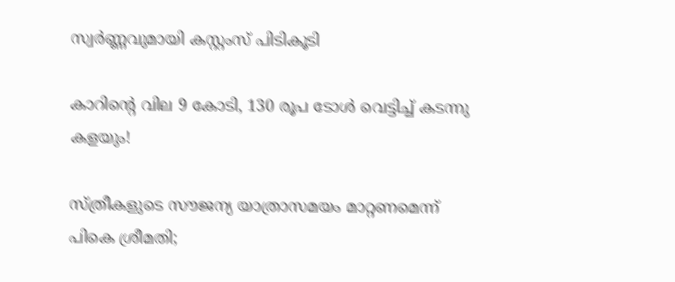സ്വർണ്ണവുമായി കസ്റ്റംസ് പിടികൂടി

കാറിന്റെ വില 9 കോടി, 130 രൂപ ടോള്‍ വെട്ടിച്ച് കടന്നു കളയും!

സ്ത്രീകളുടെ സൗജന്യ യാത്രാസമയം മാറ്റണമെന്ന് പികെ ശ്രീമതി;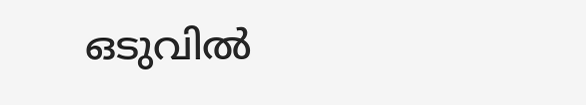ഒടുവില്‍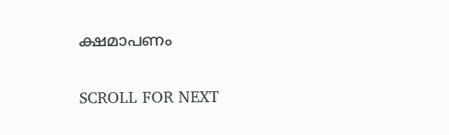ക്ഷമാപണം

SCROLL FOR NEXT